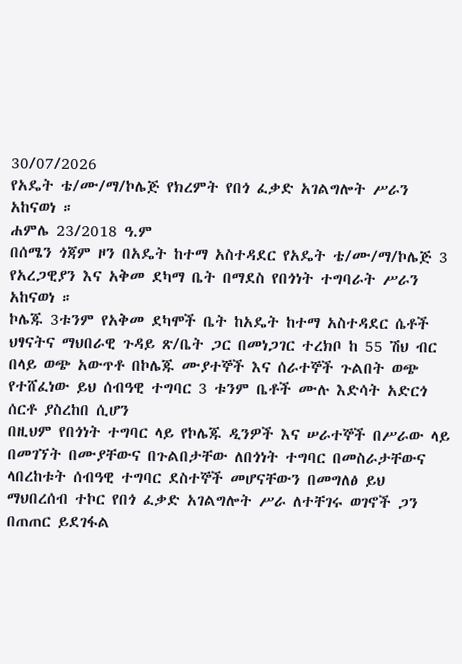30/07/2026
የአዴት ቴ/ሙ/ማ/ኮሌጅ የክረምት የበጎ ፈቃድ አገልግሎት ሥራን አከናወነ ።
ሐምሌ 23/2018 ዓ.ም
በሰሜን ጎጃም ዞን በአዴት ከተማ አስተዳደር የአዴት ቴ/ሙ/ማ/ኮሌጅ 3 የአረጋዊያን እና አቅመ ደካማ ቤት በማደስ የበጎነት ተግባራት ሥራን አከናወነ ።
ኮሌጁ 3ቱንም የአቅመ ደካሞች ቤት ከአዴት ከተማ አስተዳደር ሴቶች ህፃናትና ማህበራዊ ጉዳይ ጽ/ቤት ጋር በመነጋገር ተረክቦ ከ 55 ሽህ ብር በላይ ወጭ አውጥቶ በኮሌጁ ሙያተኞች እና ሰራተኞች ጉልበት ወጭ የተሸፈነው ይህ ሰብዓዊ ተግባር 3 ቱንም ቤቶች ሙሉ እድሳት አድርጎ ሰርቶ ያስረከበ ሲሆን
በዚህም የበጎነት ተግባር ላይ የኮሌጁ ዲንዎች እና ሠራተኞች በሥራው ላይ በመገኘት በሙያቸውና በጉልበታቸው ለበጎነት ተግባር በመስራታቸውና ላበረከቱት ሰብዓዊ ተግባር ደስተኞች መሆናቸውን በመግለፅ ይህ ማህበረሰብ ተኮር የበጎ ፈቃድ አገልግሎት ሥራ ለተቸገሩ ወገኖች ጋን በጠጠር ይደገፋል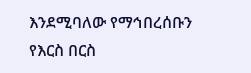እንደሚባለው የማኅበረሰቡን የእርስ በርስ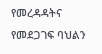የመረዳዳትና የመደጋገፍ ባህልን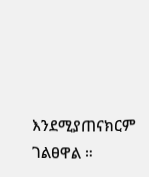እንደሚያጠናክርም ገልፀዋል ።